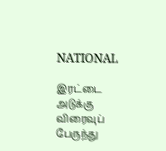NATIONAL

இரட்டை அடுக்கு விரைவுப் பேருந்து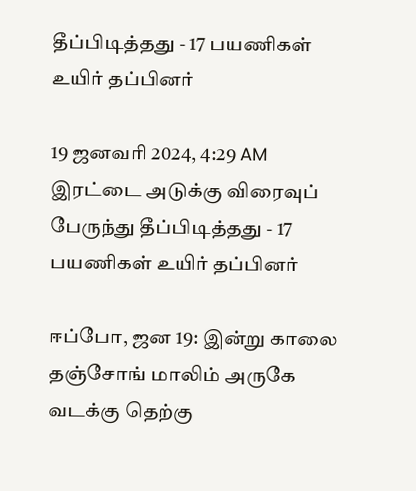தீப்பிடித்தது - 17 பயணிகள் உயிர் தப்பினர்

19 ஜனவரி 2024, 4:29 AM
இரட்டை அடுக்கு விரைவுப் பேருந்து தீப்பிடித்தது - 17 பயணிகள் உயிர் தப்பினர்

ஈப்போ, ஜன 19: இன்று காலை தஞ்சோங் மாலிம் அருகே வடக்கு தெற்கு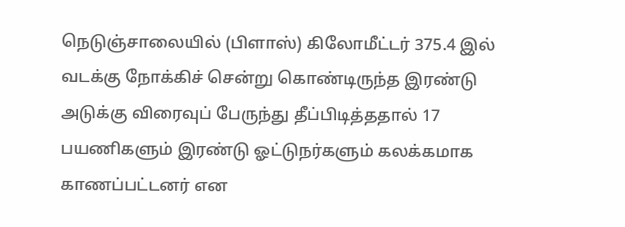நெடுஞ்சாலையில் (பிளாஸ்) கிலோமீட்டர் 375.4 இல் வடக்கு நோக்கிச் சென்று கொண்டிருந்த இரண்டு அடுக்கு விரைவுப் பேருந்து தீப்பிடித்ததால் 17 பயணிகளும் இரண்டு ஓட்டுநர்களும் கலக்கமாக காணப்பட்டனர் என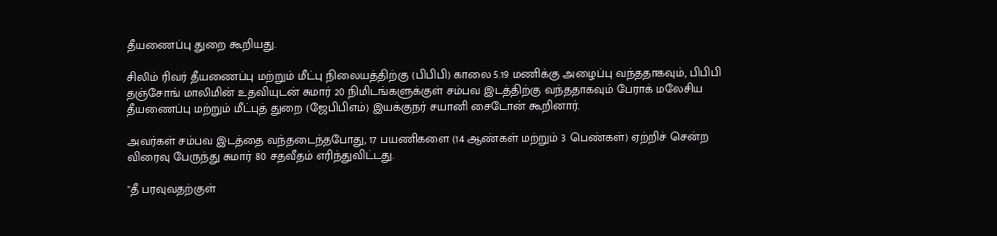தீயணைப்பு துறை கூறியது.

சிலிம் ரிவர் தீயணைப்பு மற்றும் மீட்பு நிலையத்திற்கு (பிபிபி) காலை 5.19 மணிக்கு அழைப்பு வந்ததாகவும், பிபிபி தஞ்சோங் மாலிமின் உதவியுடன் சுமார் 20 நிமிடங்களுக்குள் சம்பவ இடத்திற்கு வந்ததாகவும் பேராக் மலேசிய தீயணைப்பு மற்றும் மீட்புத் துறை (ஜேபிபிஎம்) இயக்குநர் சயானி சைடோன் கூறினார்.

அவர்கள் சம்பவ இடத்தை வந்தடைந்தபோது, 17 பயணிகளை (14 ஆண்கள் மற்றும் 3 பெண்கள்) ஏற்றிச் சென்ற விரைவு பேருந்து சுமார் 80 சதவீதம் எரிந்துவிட்டது.

"தீ பரவுவதற்குள்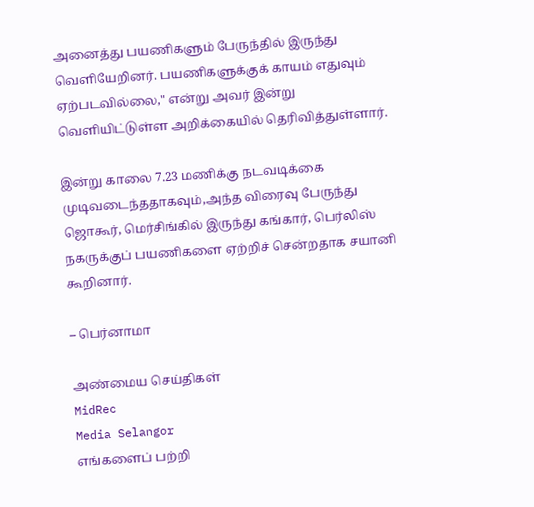அனைத்து பயணிகளும் பேருந்தில் இருந்து வெளியேறினர். பயணிகளுக்குக் காயம் எதுவும் ஏற்படவில்லை," என்று அவர் இன்று வெளியிட்டுள்ள அறிக்கையில் தெரிவித்துள்ளார்.

இன்று காலை 7.23 மணிக்கு நடவடிக்கை முடிவடைந்ததாகவும்,அந்த விரைவு பேருந்து ஜொகூர், மெர்சிங்கில் இருந்து கங்கார், பெர்லிஸ் நகருக்குப் பயணிகளை ஏற்றிச் சென்றதாக சயானி கூறினார்.

– பெர்னாமா

அண்மைய செய்திகள்
MidRec
Media Selangor
எங்களைப் பற்றி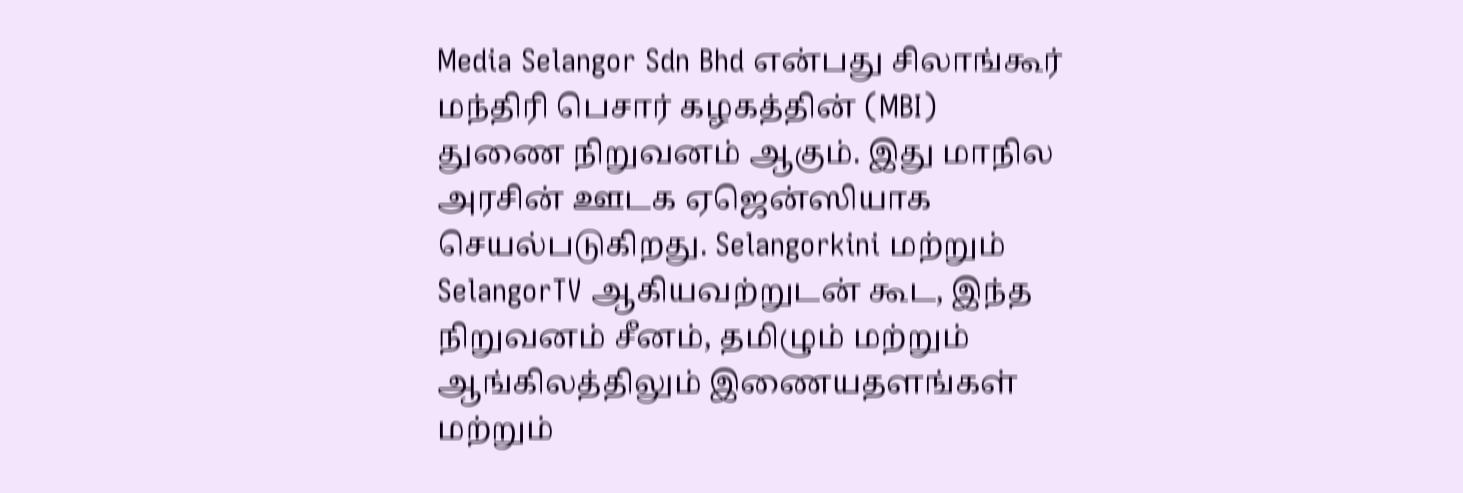Media Selangor Sdn Bhd என்பது சிலாங்கூர் மந்திரி பெசார் கழகத்தின் (MBI) துணை நிறுவனம் ஆகும். இது மாநில அரசின் ஊடக ஏஜென்ஸியாக செயல்படுகிறது. Selangorkini மற்றும் SelangorTV ஆகியவற்றுடன் கூட, இந்த நிறுவனம் சீனம், தமிழும் மற்றும் ஆங்கிலத்திலும் இணையதளங்கள் மற்றும்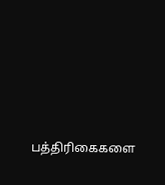பத்திரிகைகளை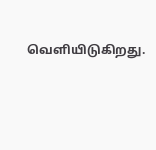வெளியிடுகிறது.